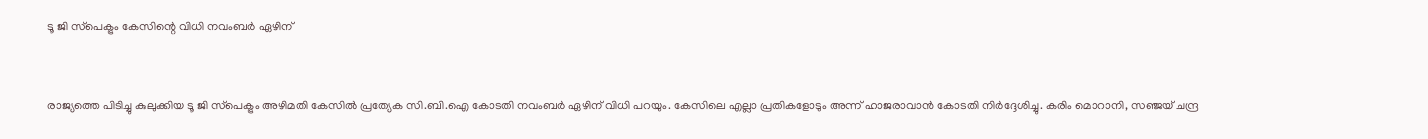ടൂ ജി സ്‌പെക്ട്രം കേസിന്റെ വിധി നവംബര്‍ ഏഴിന്


രാജ്യത്തെ പിടിച്ചു കുലുക്കിയ ടൂ ജി സ്‌പെക്ട്രം അഴിമതി കേസില്‍ പ്രത്യേക സി.ബി.ഐ കോടതി നവംബര്‍ ഏഴിന് വിധി പറയും. കേസിലെ എല്ലാ പ്രതികളോടും അന്ന് ഹാജരാവാന്‍ കോടതി നിര്‍ദ്ദേശിച്ചു. കരിം മൊറാനി, സഞ്ജയ് ചന്ദ്ര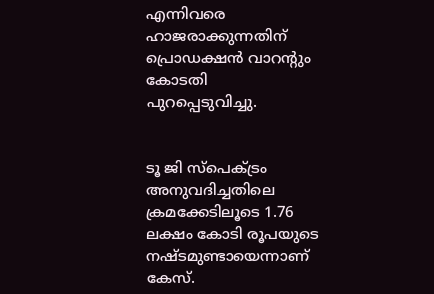എന്നിവരെ ഹാജരാക്കുന്നതിന് പ്രൊഡക്ഷന്‍ വാറന്റും കോടതി പുറപ്പെടുവിച്ചു.


ടൂ ജി സ്‌പെക്ട്രം അനുവദിച്ചതിലെ ക്രമക്കേടിലൂടെ 1.76 ലക്ഷം കോടി രൂപയുടെ നഷ്ടമുണ്ടായെന്നാണ് കേസ്.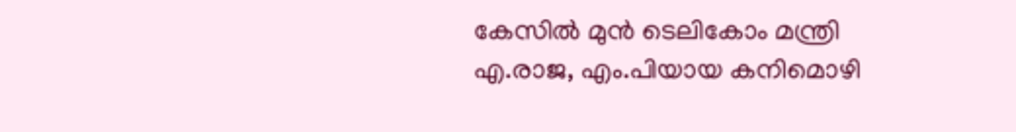കേസില്‍ മുന്‍ ടെലികോം മന്ത്രി എ.രാജ, എം.പിയായ കനിമൊഴി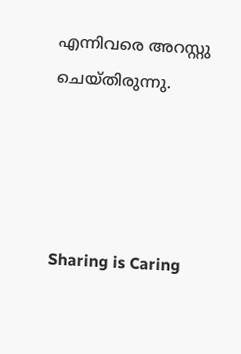എന്നിവരെ അറസ്റ്റു ചെയ്തിരുന്നു.




Sharing is Caring